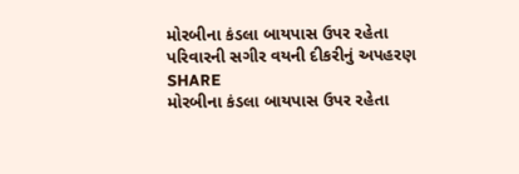મોરબીના કંડલા બાયપાસ ઉપર રહેતા પરિવારની સગીર વયની દીકરીનું અપહરણ
SHARE
મોરબીના કંડલા બાયપાસ ઉપર રહેતા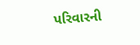પરિવારની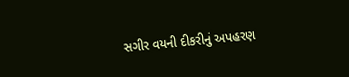સગીર વયની દીકરીનું અપહરણ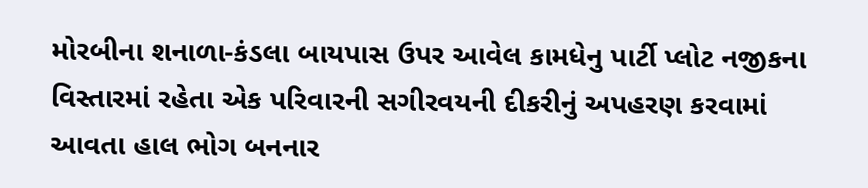મોરબીના શનાળા-કંડલા બાયપાસ ઉપર આવેલ કામધેનુ પાર્ટી પ્લોટ નજીકના વિસ્તારમાં રહેતા એક પરિવારની સગીરવયની દીકરીનું અપહરણ કરવામાં આવતા હાલ ભોગ બનનાર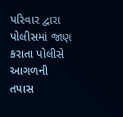પરિવાર દ્વારા પોલીસમાં જાણ કરાતા પોલીસે આગળની તપાસ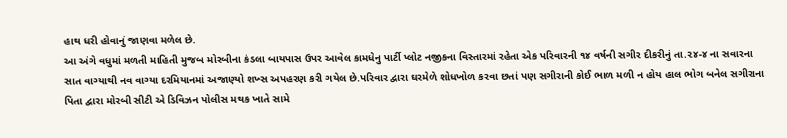હાથ ધરી હોવાનું જાણવા મળેલ છે.
આ અંગે વધુમાં મળતી માહિતી મુજબ મોરબીના કંડલા બાયપાસ ઉપર આવેલ કામધેનુ પાર્ટી પ્લોટ નજીકના વિસ્તારમાં રહેતા એક પરિવારની ૧૪ વર્ષની સગીર દીકરીનું તા.૨૪-૪ ના સવારના સાત વાગ્યાથી નવ વાગ્યા દરમિયાનમાં અજાણ્યો શખ્સ અપહરણ કરી ગયેલ છે.પરિવાર દ્વારા ઘરમેળે શોધખોળ કરવા છતાં પણ સગીરાની કોઈ ભાળ મળી ન હોય હાલ ભોગ બનેલ સગીરાના પિતા દ્વારા મોરબી સીટી એ ડિવિઝન પોલીસ મથક ખાતે સામે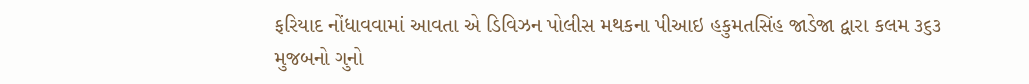ફરિયાદ નોંધાવવામાં આવતા એ ડિવિઝન પોલીસ મથકના પીઆઇ હકુમતસિંહ જાડેજા દ્વારા કલમ ૩૬૩ મુજબનો ગુનો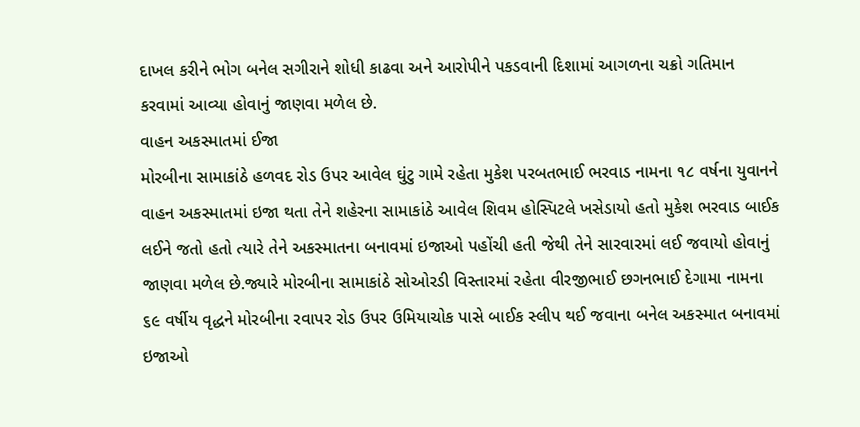દાખલ કરીને ભોગ બનેલ સગીરાને શોધી કાઢવા અને આરોપીને પકડવાની દિશામાં આગળના ચક્રો ગતિમાન કરવામાં આવ્યા હોવાનું જાણવા મળેલ છે.
વાહન અકસ્માતમાં ઈજા
મોરબીના સામાકાંઠે હળવદ રોડ ઉપર આવેલ ઘુંટુ ગામે રહેતા મુકેશ પરબતભાઈ ભરવાડ નામના ૧૮ વર્ષના યુવાનને વાહન અકસ્માતમાં ઇજા થતા તેને શહેરના સામાકાંઠે આવેલ શિવમ હોસ્પિટલે ખસેડાયો હતો મુકેશ ભરવાડ બાઈક લઈને જતો હતો ત્યારે તેને અકસ્માતના બનાવમાં ઇજાઓ પહોંચી હતી જેથી તેને સારવારમાં લઈ જવાયો હોવાનું જાણવા મળેલ છે.જ્યારે મોરબીના સામાકાંઠે સોઓરડી વિસ્તારમાં રહેતા વીરજીભાઈ છગનભાઈ દેગામા નામના ૬૯ વર્ષીય વૃદ્ધને મોરબીના રવાપર રોડ ઉપર ઉમિયાચોક પાસે બાઈક સ્લીપ થઈ જવાના બનેલ અકસ્માત બનાવમાં ઇજાઓ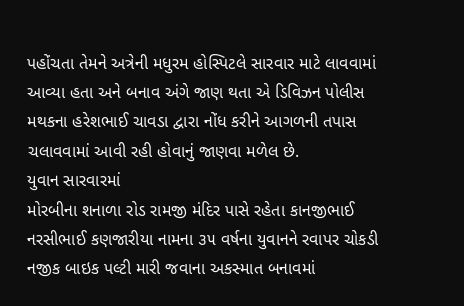પહોંચતા તેમને અત્રેની મધુરમ હોસ્પિટલે સારવાર માટે લાવવામાં આવ્યા હતા અને બનાવ અંગે જાણ થતા એ ડિવિઝન પોલીસ મથકના હરેશભાઈ ચાવડા દ્વારા નોંધ કરીને આગળની તપાસ ચલાવવામાં આવી રહી હોવાનું જાણવા મળેલ છે.
યુવાન સારવારમાં
મોરબીના શનાળા રોડ રામજી મંદિર પાસે રહેતા કાનજીભાઈ નરસીભાઈ કણજારીયા નામના ૩૫ વર્ષના યુવાનને રવાપર ચોકડી નજીક બાઇક પલ્ટી મારી જવાના અકસ્માત બનાવમાં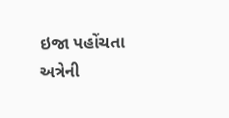ઇજા પહોંચતા અત્રેની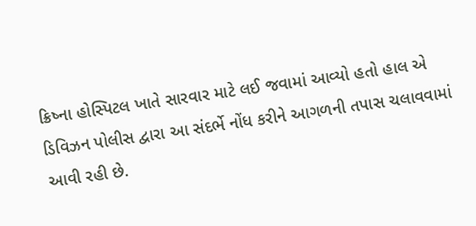ક્રિષ્ના હોસ્પિટલ ખાતે સારવાર માટે લઈ જવામાં આવ્યો હતો હાલ એ ડિવિઝન પોલીસ દ્વારા આ સંદર્ભે નોંધ કરીને આગળની તપાસ ચલાવવામાં આવી રહી છે.